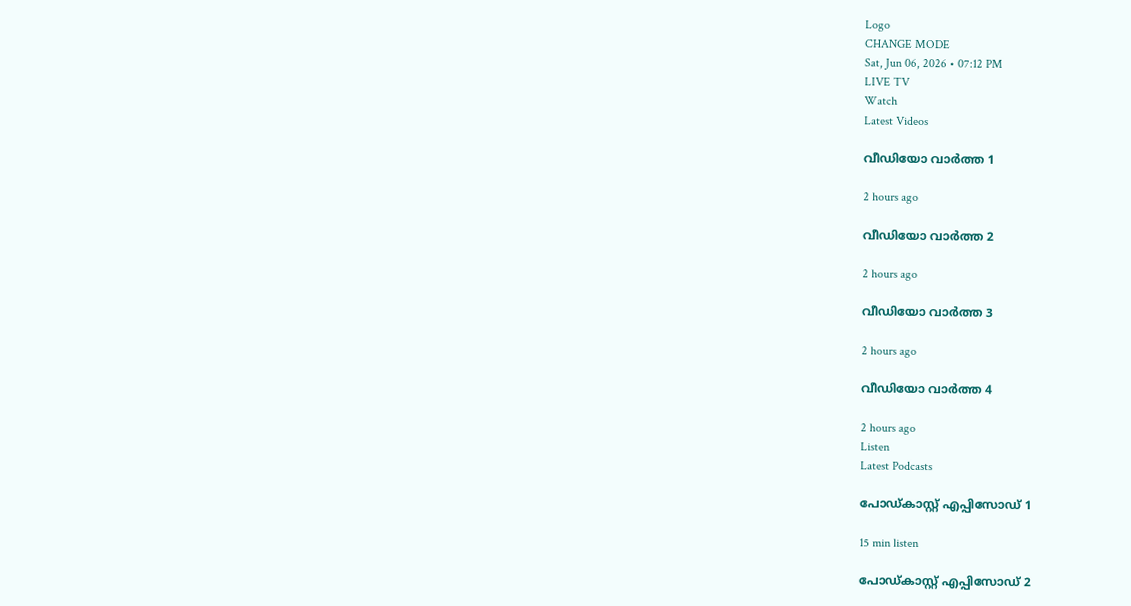Logo
CHANGE MODE
Sat, Jun 06, 2026 • 07:12 PM
LIVE TV
Watch
Latest Videos

വീഡിയോ വാർത്ത 1

2 hours ago

വീഡിയോ വാർത്ത 2

2 hours ago

വീഡിയോ വാർത്ത 3

2 hours ago

വീഡിയോ വാർത്ത 4

2 hours ago
Listen
Latest Podcasts

പോഡ്കാസ്റ്റ് എപ്പിസോഡ് 1

15 min listen

പോഡ്കാസ്റ്റ് എപ്പിസോഡ് 2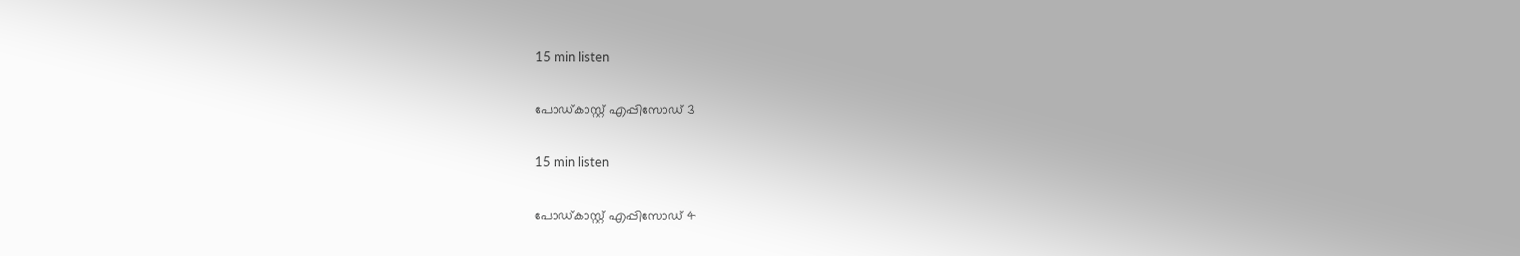15 min listen

പോഡ്കാസ്റ്റ് എപ്പിസോഡ് 3

15 min listen

പോഡ്കാസ്റ്റ് എപ്പിസോഡ് 4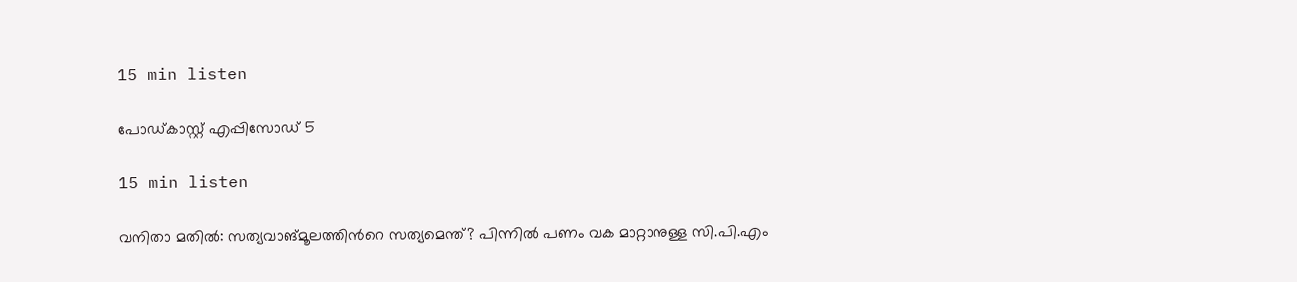15 min listen

പോഡ്കാസ്റ്റ് എപ്പിസോഡ് 5

15 min listen

വനിതാ മതിൽ: സത്യവാങ്മൂലത്തിന്‍റെ സത്യമെന്ത്? പിന്നിൽ പണം വക മാറ്റാനുള്ള സി.പി.എം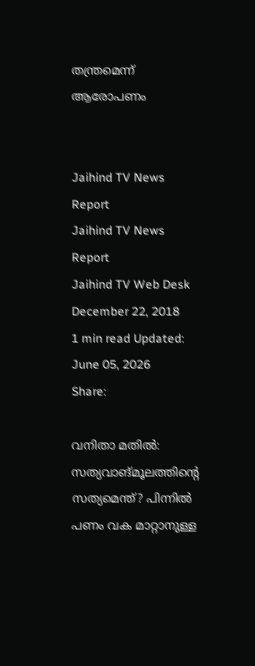തന്ത്രമെന്ന് ആരോപണം


Jaihind TV News Report
Jaihind TV News Report
Jaihind TV Web Desk
December 22, 2018
1 min read Updated: June 05, 2026
Share:

വനിതാ മതിൽ: സത്യവാങ്മൂലത്തിന്‍റെ സത്യമെന്ത്? പിന്നിൽ പണം വക മാറ്റാനുള്ള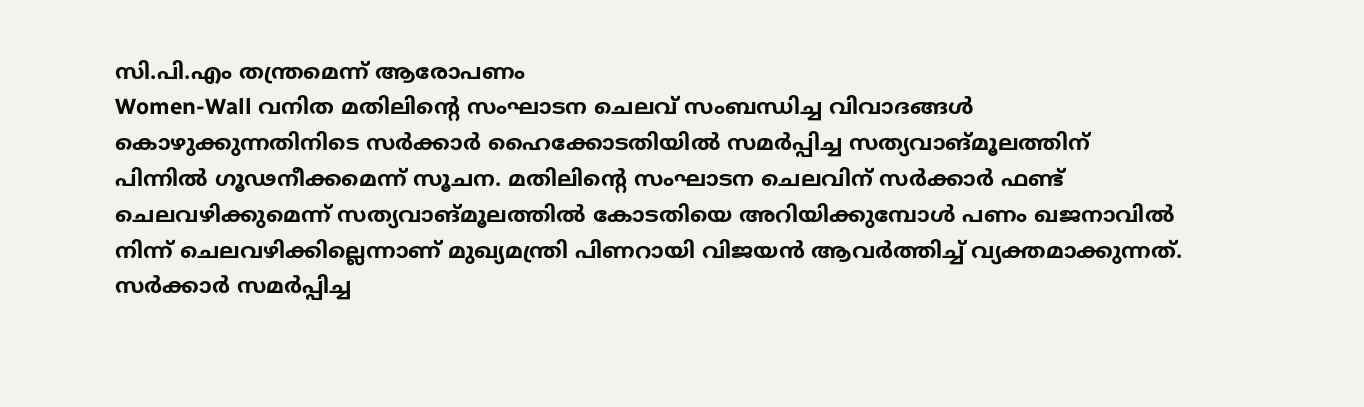സി.പി.എം തന്ത്രമെന്ന് ആരോപണം
Women-Wall വനിത മതിലിന്‍റെ സംഘാടന ചെലവ് സംബന്ധിച്ച വിവാദങ്ങൾ കൊഴുക്കുന്നതിനിടെ സർക്കാർ ഹൈക്കോടതിയിൽ സമർപ്പിച്ച സത്യവാങ്മൂലത്തിന് പിന്നിൽ ഗൂഢനീക്കമെന്ന് സൂചന. മതിലിന്‍റെ സംഘാടന ചെലവിന് സർക്കാർ ഫണ്ട് ചെലവഴിക്കുമെന്ന് സത്യവാങ്മൂലത്തിൽ കോടതിയെ അറിയിക്കുമ്പോൾ പണം ഖജനാവിൽ നിന്ന് ചെലവഴിക്കില്ലെന്നാണ് മുഖ്യമന്ത്രി പിണറായി വിജയൻ ആവർത്തിച്ച് വ്യക്തമാക്കുന്നത്. സർക്കാർ സമർപ്പിച്ച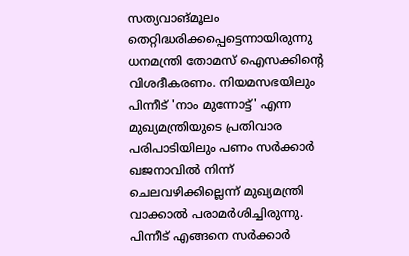സത്യവാങ്മൂലം തെറ്റിദ്ധരിക്കപ്പെട്ടെന്നായിരുന്നു ധനമന്ത്രി തോമസ് ഐസക്കിന്‍റെ വിശദീകരണം. നിയമസഭയിലും പിന്നീട് 'നാം മുന്നോട്ട്' എന്ന മുഖ്യമന്ത്രിയുടെ പ്രതിവാര പരിപാടിയിലും പണം സർക്കാർ ഖജനാവിൽ നിന്ന് ചെലവഴിക്കില്ലെന്ന് മുഖ്യമന്ത്രി വാക്കാൽ പരാമർശിച്ചിരുന്നു. പിന്നീട് എങ്ങനെ സർക്കാർ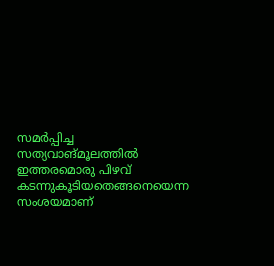സമർപ്പിച്ച സത്യവാങ്മൂലത്തിൽ ഇത്തരമൊരു പിഴവ് കടന്നുകൂടിയതെങ്ങനെയെന്ന സംശയമാണ്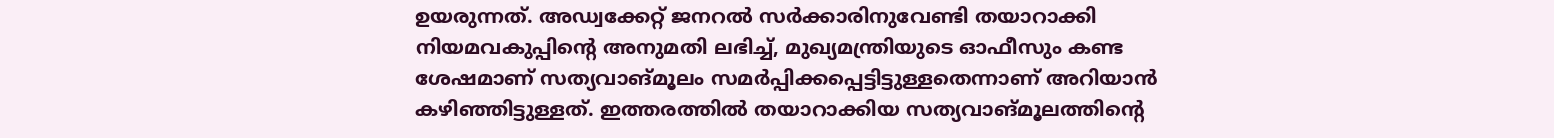ഉയരുന്നത്. അഡ്വക്കേറ്റ് ജനറൽ സർക്കാരിനുവേണ്ടി തയാറാക്കി നിയമവകുപ്പിന്‍റെ അനുമതി ലഭിച്ച്, മുഖ്യമന്ത്രിയുടെ ഓഫീസും കണ്ട ശേഷമാണ് സത്യവാങ്മൂലം സമർപ്പിക്കപ്പെട്ടിട്ടുള്ളതെന്നാണ് അറിയാൻ കഴിഞ്ഞിട്ടുള്ളത്. ഇത്തരത്തിൽ തയാറാക്കിയ സത്യവാങ്മൂലത്തിന്‍റെ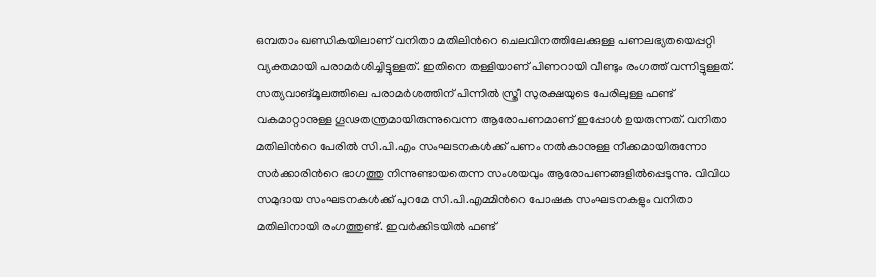ഒമ്പതാം ഖണ്ഡികയിലാണ് വനിതാ മതിലിന്‍റെ ചെലവിനത്തിലേക്കുള്ള പണലഭ്യതയെപ്പറ്റി വ്യക്തമായി പരാമർശിച്ചിട്ടുള്ളത്. ഇതിനെ തള്ളിയാണ് പിണറായി വീണ്ടും രംഗത്ത് വന്നിട്ടുള്ളത്. സത്യവാങ്മൂലത്തിലെ പരാമർശത്തിന് പിന്നിൽ സ്ത്രീ സുരക്ഷയുടെ പേരിലുള്ള ഫണ്ട് വകമാറ്റാനുള്ള ഗൂഢതന്ത്രമായിരുന്നുവെന്ന ആരോപണമാണ് ഇപ്പോൾ ഉയരുന്നത്. വനിതാ മതിലിന്‍റെ പേരിൽ സി.പി.എം സംഘടനകൾക്ക് പണം നൽകാനുള്ള നീക്കമായിരുന്നോ സർക്കാരിന്‍റെ ഭാഗത്തു നിന്നുണ്ടായതെന്ന സംശയവും ആരോപണങ്ങളിൽപ്പെടുന്നു. വിവിധ സമുദായ സംഘടനകൾക്ക് പുറമേ സി.പി.എമ്മിന്‍റെ പോഷക സംഘടനകളും വനിതാ മതിലിനായി രംഗത്തുണ്ട്. ഇവർക്കിടയിൽ ഫണ്ട്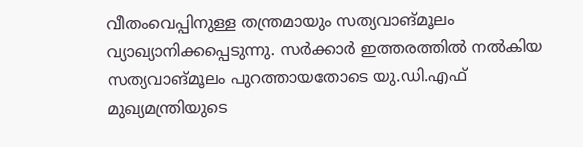വീതംവെപ്പിനുള്ള തന്ത്രമായും സത്യവാങ്മൂലം വ്യാഖ്യാനിക്കപ്പെടുന്നു. സർക്കാർ ഇത്തരത്തിൽ നൽകിയ സത്യവാങ്മൂലം പുറത്തായതോടെ യു.ഡി.എഫ് മുഖ്യമന്ത്രിയുടെ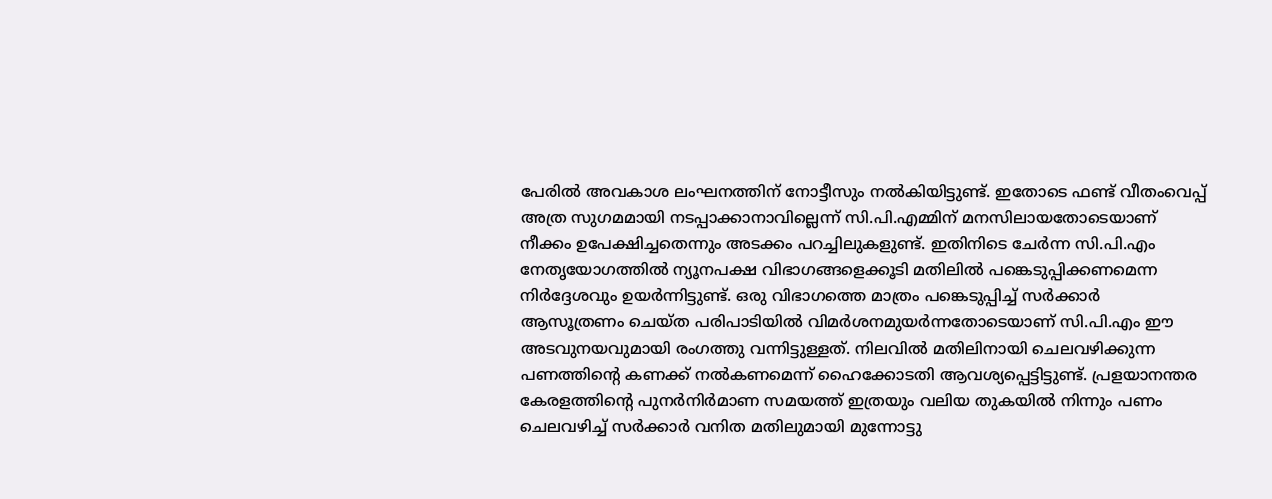പേരിൽ അവകാശ ലംഘനത്തിന് നോട്ടീസും നൽകിയിട്ടുണ്ട്. ഇതോടെ ഫണ്ട് വീതംവെപ്പ് അത്ര സുഗമമായി നടപ്പാക്കാനാവില്ലെന്ന് സി.പി.എമ്മിന് മനസിലായതോടെയാണ് നീക്കം ഉപേക്ഷിച്ചതെന്നും അടക്കം പറച്ചിലുകളുണ്ട്. ഇതിനിടെ ചേർന്ന സി.പി.എം നേതൃയോഗത്തിൽ ന്യൂനപക്ഷ വിഭാഗങ്ങളെക്കൂടി മതിലിൽ പങ്കെടുപ്പിക്കണമെന്ന നിർദ്ദേശവും ഉയർന്നിട്ടുണ്ട്. ഒരു വിഭാഗത്തെ മാത്രം പങ്കെടുപ്പിച്ച് സർക്കാർ ആസൂത്രണം ചെയ്ത പരിപാടിയിൽ വിമർശനമുയർന്നതോടെയാണ് സി.പി.എം ഈ അടവുനയവുമായി രംഗത്തു വന്നിട്ടുള്ളത്. നിലവിൽ മതിലിനായി ചെലവഴിക്കുന്ന പണത്തിന്‍റെ കണക്ക് നൽകണമെന്ന് ഹൈക്കോടതി ആവശ്യപ്പെട്ടിട്ടുണ്ട്. പ്രളയാനന്തര കേരളത്തിന്‍റെ പുനർനിർമാണ സമയത്ത് ഇത്രയും വലിയ തുകയിൽ നിന്നും പണം ചെലവഴിച്ച് സർക്കാർ വനിത മതിലുമായി മുന്നോട്ടു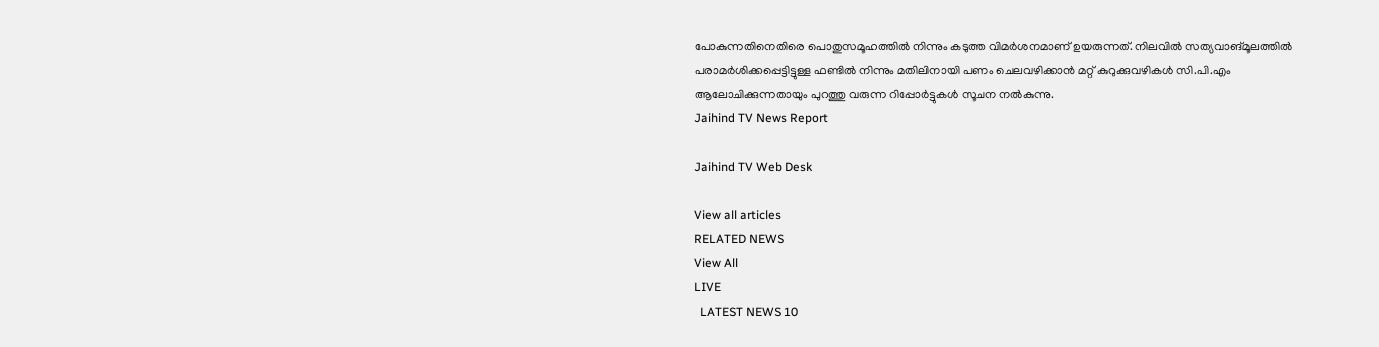പോകുന്നതിനെതിരെ പൊതുസമൂഹത്തിൽ നിന്നും കടുത്ത വിമർശനമാണ് ഉയരുന്നത്. നിലവിൽ സത്യവാങ്മൂലത്തിൽ പരാമർശിക്കപ്പെട്ടിട്ടുള്ള ഫണ്ടിൽ നിന്നും മതിലിനായി പണം ചെലവഴിക്കാൻ മറ്റ് കുറുക്കുവഴികൾ സി.പി.എം ആലോചിക്കുന്നതായും പുറത്തു വരുന്ന റിപ്പോർട്ടുകൾ സൂചന നൽകുന്നു.
Jaihind TV News Report

Jaihind TV Web Desk

View all articles
RELATED NEWS
View All
LIVE
  LATEST NEWS 10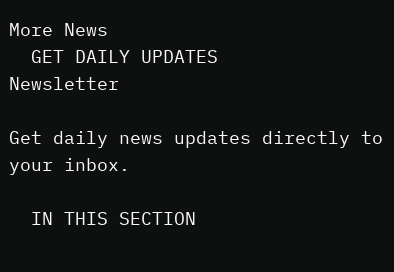More News
  GET DAILY UPDATES
Newsletter

Get daily news updates directly to your inbox.

  IN THIS SECTION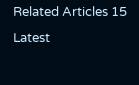Related Articles 15
Latest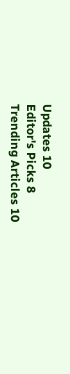Updates 10
Editor's Picks 8
Trending Articles 10